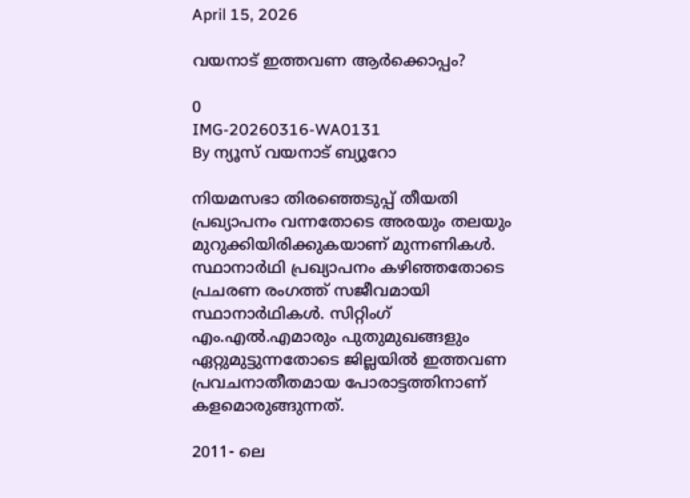April 15, 2026

വയനാട് ഇത്തവണ ആർക്കൊപ്പം?

0
IMG-20260316-WA0131
By ന്യൂസ് വയനാട് ബ്യൂറോ

നിയമസഭാ തിരഞ്ഞെടുപ്പ് തീയതി പ്രഖ്യാപനം വന്നതോടെ അരയും തലയും മുറുക്കിയിരിക്കുകയാണ് മുന്നണികൾ. സ്ഥാനാർഥി പ്രഖ്യാപനം കഴിഞ്ഞതോടെ പ്രചരണ രംഗത്ത് സജീവമായി സ്ഥാനാർഥികൾ. സിറ്റിംഗ് എം.എൽ.എമാരും പുതുമുഖങ്ങളും ഏറ്റുമുട്ടുന്നതോടെ ജില്ലയിൽ ഇത്തവണ പ്രവചനാതീതമായ പോരാട്ടത്തിനാണ് കളമൊരുങ്ങുന്നത്.

2011- ലെ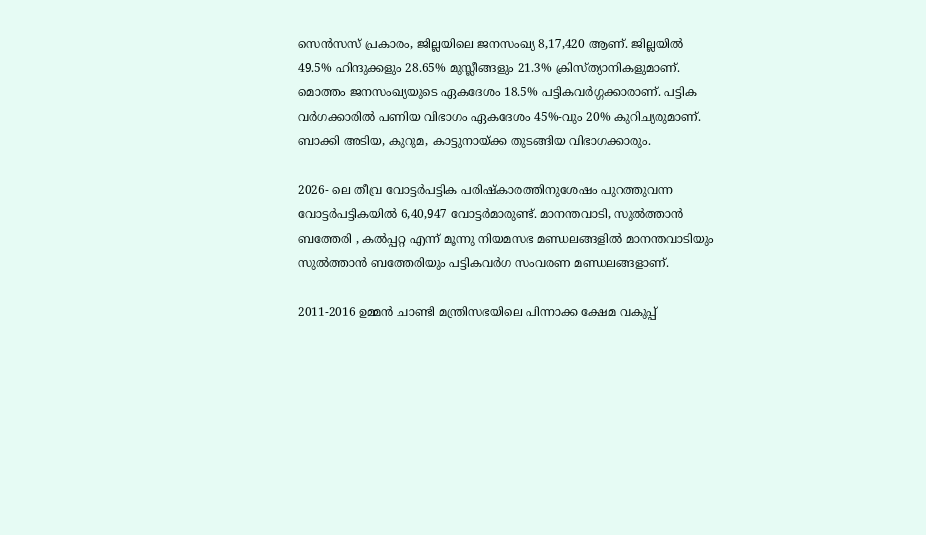സെൻസസ് പ്രകാരം, ജില്ലയിലെ ജനസംഖ്യ 8,17,420 ആണ്. ജില്ലയിൽ 49.5% ഹിന്ദുക്കളും 28.65% മുസ്ലീങ്ങളും 21.3% ക്രിസ്ത്യാനികളുമാണ്. മൊത്തം ജനസംഖ്യയുടെ ഏകദേശം 18.5% പട്ടികവർഗ്ഗക്കാരാണ്. പട്ടിക വർഗക്കാരിൽ പണിയ വിഭാഗം ഏകദേശം 45%-വും 20% കുറിച്യരുമാണ്. ബാക്കി അടിയ, കുറുമ, കാട്ടുനായ്ക്ക തുടങ്ങിയ വിഭാഗക്കാരും.

2026- ലെ തീവ്ര വോട്ടർപട്ടിക പരിഷ്കാരത്തിനുശേഷം പുറത്തുവന്ന വോട്ടർപട്ടികയിൽ 6,40,947 വോട്ടർമാരുണ്ട്. മാനന്തവാടി, സുൽത്താൻ ബത്തേരി , കൽപ്പറ്റ എന്ന് മൂന്നു നിയമസഭ മണ്ഡലങ്ങളിൽ മാനന്തവാടിയും സുൽത്താൻ ബത്തേരിയും പട്ടികവർഗ സംവരണ മണ്ഡലങ്ങളാണ്.

2011-2016 ഉമ്മൻ ചാണ്ടി മന്ത്രിസഭയിലെ പിന്നാക്ക ക്ഷേമ വകുപ്പ്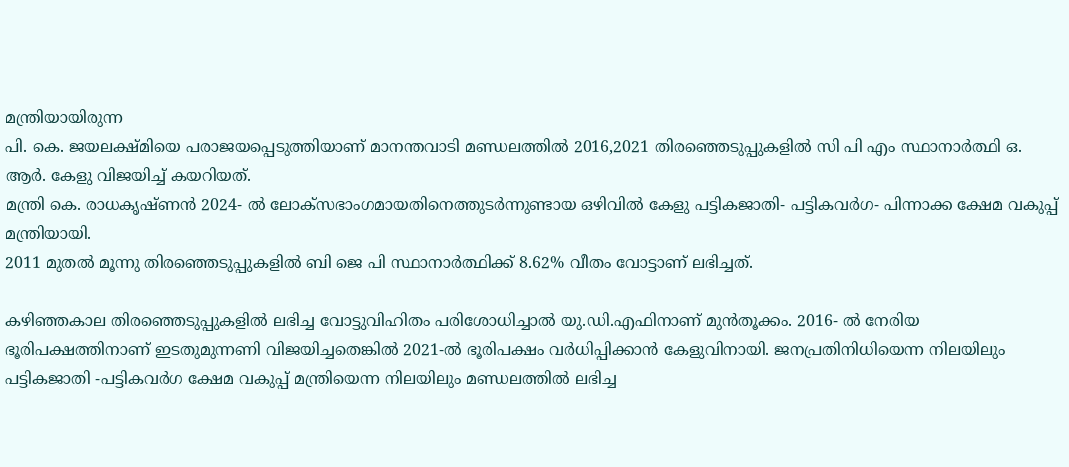മന്ത്രിയായിരുന്ന
പി. കെ. ജയലക്ഷ്മിയെ പരാജയപ്പെടുത്തിയാണ് മാനന്തവാടി മണ്ഡലത്തിൽ 2016,2021 തിരഞ്ഞെടുപ്പുകളിൽ സി പി എം സ്ഥാനാർത്ഥി ഒ. ആർ. കേളു വിജയിച്ച് കയറിയത്.
മന്ത്രി കെ. രാധകൃഷ്ണൻ 2024- ൽ ലോക്‌സഭാംഗമായതിനെത്തുടർന്നുണ്ടായ ഒഴിവിൽ കേളു പട്ടികജാതി- പട്ടികവർഗ- പിന്നാക്ക ക്ഷേമ വകുപ്പ് മന്ത്രിയായി.
2011 മുതൽ മൂന്നു തിരഞ്ഞെടുപ്പുകളിൽ ബി ജെ പി സ്ഥാനാർത്ഥിക്ക് 8.62% വീതം വോട്ടാണ് ലഭിച്ചത്.

കഴിഞ്ഞകാല തിരഞ്ഞെടുപ്പുകളിൽ ലഭിച്ച വോട്ടുവിഹിതം പരിശോധിച്ചാൽ യു.ഡി.എഫിനാണ് മുൻതൂക്കം. 2016- ൽ നേരിയ ഭൂരിപക്ഷത്തിനാണ് ഇടതുമുന്നണി വിജയിച്ചതെങ്കിൽ 2021-ൽ ഭൂരിപക്ഷം വർധിപ്പിക്കാൻ കേളുവിനായി. ജനപ്രതിനിധിയെന്ന നിലയിലും പട്ടികജാതി -പട്ടികവർഗ ക്ഷേമ വകുപ്പ് മന്ത്രിയെന്ന നിലയിലും മണ്ഡലത്തിൽ ലഭിച്ച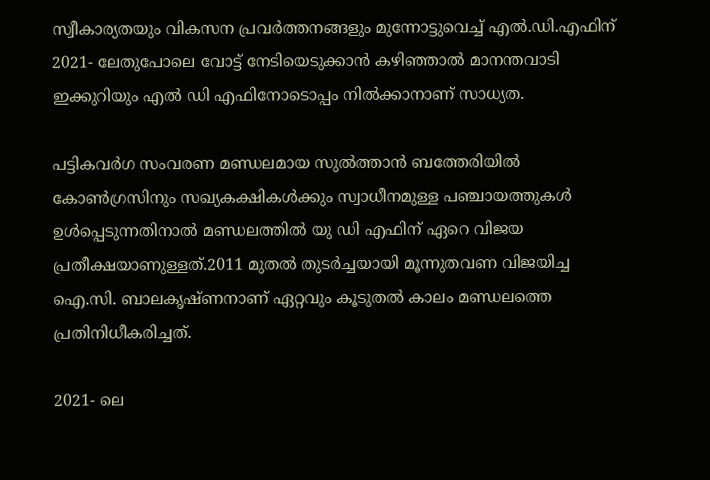സ്വീകാര്യതയും വികസന പ്രവർത്തനങ്ങളും മുന്നോട്ടുവെച്ച് എൽ.ഡി.എഫിന് 2021- ലേതുപോലെ വോട്ട് നേടിയെടുക്കാൻ കഴിഞ്ഞാൽ മാനന്തവാടി ഇക്കുറിയും എൽ ഡി എഫിനോടൊപ്പം നിൽക്കാനാണ് സാധ്യത.

പട്ടികവർഗ സംവരണ മണ്ഡലമായ സുൽത്താൻ ബത്തേരിയിൽ കോൺഗ്രസിനും സഖ്യകക്ഷികൾക്കും സ്വാധീനമുള്ള പഞ്ചായത്തുകൾ ഉൾപ്പെടുന്നതിനാൽ മണ്ഡലത്തിൽ യു ഡി എഫിന് ഏറെ വിജയ പ്രതീക്ഷയാണുള്ളത്.2011 മുതൽ തുടർച്ചയായി മൂന്നുതവണ വിജയിച്ച
ഐ.സി. ബാലകൃഷ്ണനാണ് ഏറ്റവും കൂടുതൽ കാലം മണ്ഡലത്തെ പ്രതിനിധീകരിച്ചത്.

2021- ലെ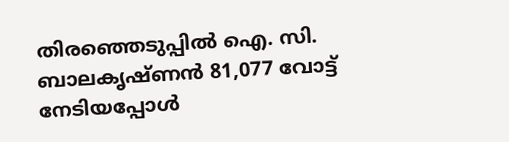തിരഞ്ഞെടുപ്പിൽ ഐ. സി. ബാലകൃഷ്‌ണൻ 81,077 വോട്ട് നേടിയപ്പോൾ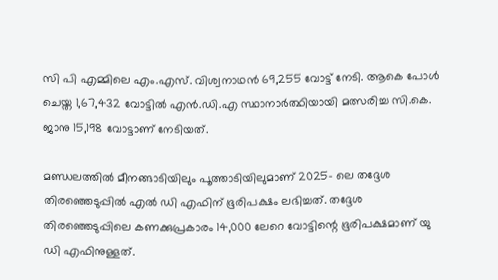സി പി എമ്മിലെ എം.എസ്. വിശ്വനാഥൻ 69,255 വോട്ട് നേടി. ആകെ പോൾ ചെയ്ത 1,67,432 വോട്ടിൽ എൻ.ഡി.എ സ്ഥാനാർത്ഥിയായി മത്സരിച്ച സി.കെ. ജാനു 15,198 വോട്ടാണ് നേടിയത്.

മണ്ഡലത്തിൽ മീനങ്ങാടിയിലും പൂത്താടിയിലുമാണ് 2025- ലെ തദ്ദേശ തിരഞ്ഞെടുപ്പിൽ എൽ ഡി എഫിന് ഭൂരിപക്ഷം ലഭിച്ചത്. തദ്ദേശ തിരഞ്ഞെടുപ്പിലെ കണക്കുപ്രകാരം 14,000 ലേറെ വോട്ടിന്റെ ഭൂരിപക്ഷമാണ് യു ഡി എഫിനുള്ളത്.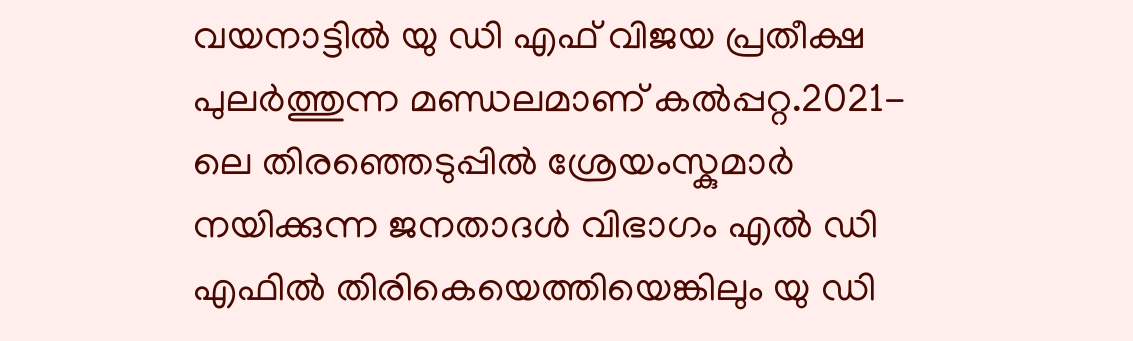വയനാട്ടിൽ യു ഡി എഫ് വിജയ പ്രതീക്ഷ പുലർത്തുന്ന മണ്ഡലമാണ് കൽപ്പറ്റ.2021- ലെ തിരഞ്ഞെടുപ്പിൽ ശ്രേയംസ്കുമാർ നയിക്കുന്ന ജനതാദൾ വിഭാഗം എൽ ഡി എഫിൽ തിരികെയെത്തിയെങ്കിലും യു ഡി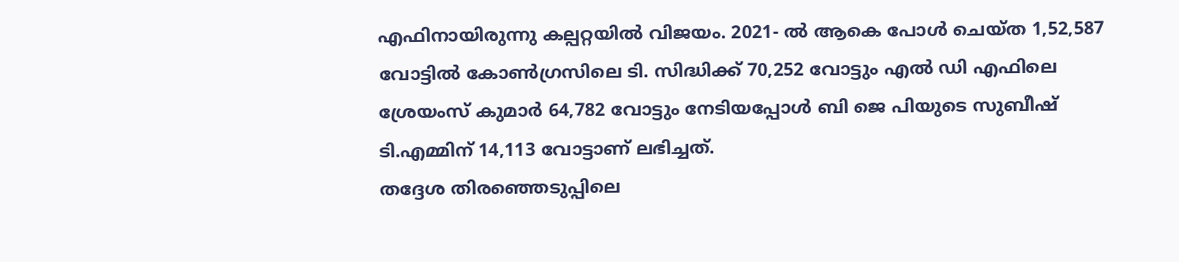എഫിനായിരുന്നു കല്പറ്റയിൽ വിജയം. 2021- ൽ ആകെ പോൾ ചെയ്ത 1,52,587 വോട്ടിൽ കോൺഗ്രസിലെ ടി. സിദ്ധിക്ക് 70,252 വോട്ടും എൽ ഡി എഫിലെ ശ്രേയംസ് കുമാർ 64,782 വോട്ടും നേടിയപ്പോൾ ബി ജെ പിയുടെ സുബീഷ് ടി.എമ്മിന് 14,113 വോട്ടാണ് ലഭിച്ചത്.
തദ്ദേശ തിരഞ്ഞെടുപ്പിലെ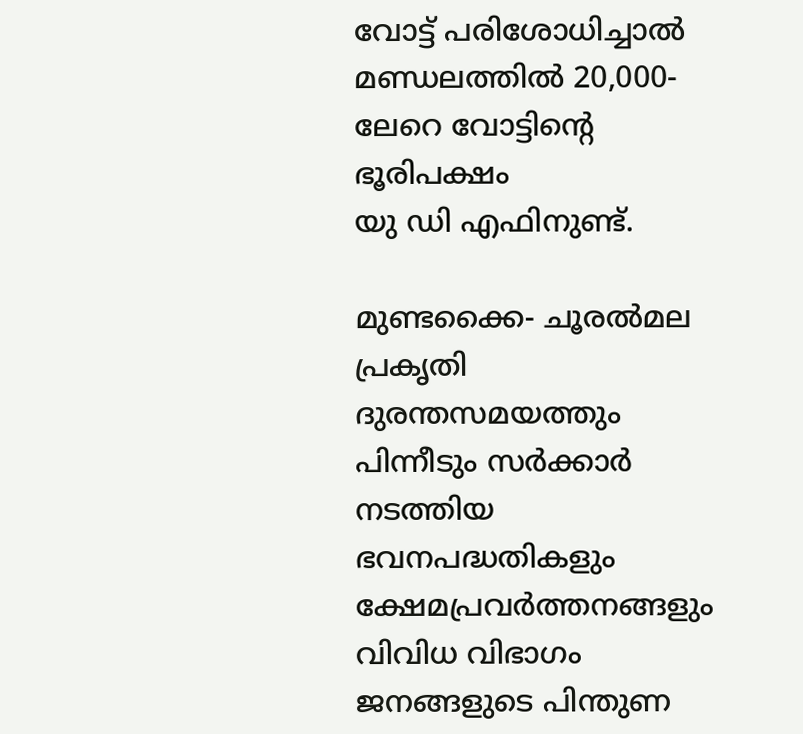വോട്ട് പരിശോധിച്ചാൽ മണ്ഡലത്തിൽ 20,000- ലേറെ വോട്ടിന്റെ ഭൂരിപക്ഷം
യു ഡി എഫിനുണ്ട്.

മുണ്ടക്കൈ- ചൂരൽമല പ്രകൃതി ദുരന്തസമയത്തും പിന്നീടും സർക്കാർ നടത്തിയ ഭവനപദ്ധതികളും ക്ഷേമപ്രവർത്തനങ്ങളും വിവിധ വിഭാഗം ജനങ്ങളുടെ പിന്തുണ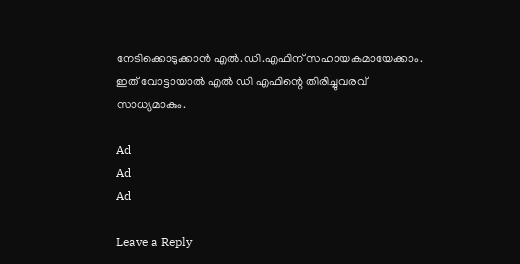നേടിക്കൊടുക്കാൻ എൽ.ഡി.എഫിന് സഹായകമായേക്കാം.
ഇത് വോട്ടായാൽ എൽ ഡി എഫിന്റെ തിരിച്ചുവരവ് സാധ്യമാകും.

Ad
Ad
Ad

Leave a Reply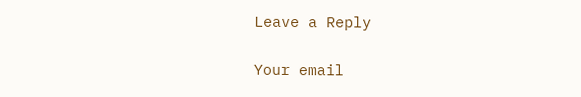Leave a Reply

Your email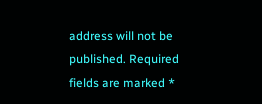address will not be published. Required fields are marked *